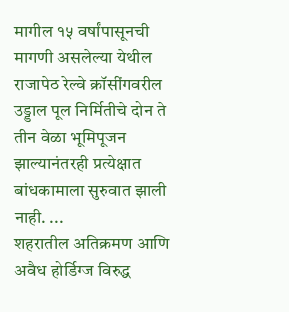मागील १५ वर्षांपासूनची मागणी असलेल्या येथील राजापेठ रेल्वे क्रॉसींगवरील उड्डाल पूल निर्मितीचे दोन ते तीन वेळा भूमिपूजन झाल्यानंतरही प्रत्येक्षात बांधकामाला सुरुवात झाली नाही. ...
शहरातील अतिक्रमण आणि अवैध होर्डिग्ज विरुद्ध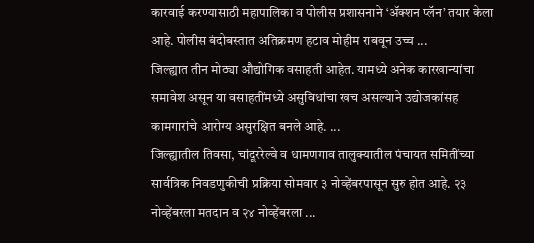कारवाई करण्यासाठी महापालिका व पोलीस प्रशासनाने ‘ॲक्शन प्लॅन’ तयार केला आहे. पोलीस बंदोबस्तात अतिक्रमण हटाव मोहीम राबवून उच्च ...
जिल्ह्यात तीन मोठ्या औद्योगिक वसाहती आहेत. यामध्ये अनेक कारखान्यांचा समावेश असून या वसाहतींमध्ये असुविधांचा खच असल्याने उद्योजकांसह कामगारांचे आरोग्य असुरक्षित बनले आहे. ...
जिल्ह्यातील तिवसा, चांदूररेल्वे व धामणगाव तालुक्यातील पंचायत समितींच्या सार्वत्रिक निवडणुकीची प्रक्रिया सोमवार ३ नोव्हेंबरपासून सुरु होत आहे. २३ नोव्हेंबरला मतदान व २४ नोव्हेंबरला ...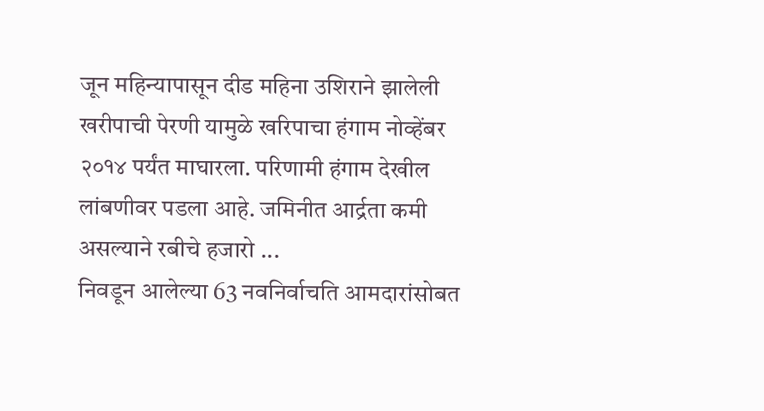जून महिन्यापासून दीड महिना उशिराने झालेली खरीपाची पेरणी यामुळे खरिपाचा हंगाम नोव्हेंबर २०१४ पर्यंत माघारला. परिणामी हंगाम देखील लांबणीवर पडला आहे. जमिनीत आर्द्रता कमी असल्याने रबीचे हजारो ...
निवडून आलेल्या 63 नवनिर्वाचति आमदारांसोबत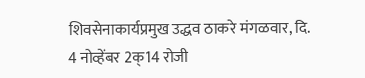शिवसेनाकार्यप्रमुख उद्धव ठाकरे मंगळवार, दि. 4 नोव्हेंबर 2क्14 रोजी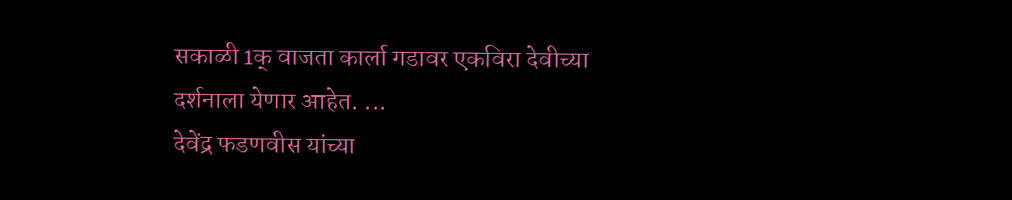सकाळी 1क् वाजता कार्ला गडावर एकविरा देवीच्या दर्शनाला येणार आहेत. ...
देवेंद्र फडणवीस यांच्या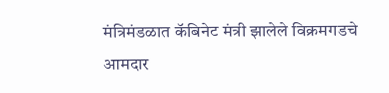मंत्रिमंडळात कॅबिनेट मंत्री झालेले विक्रमगडचे आमदार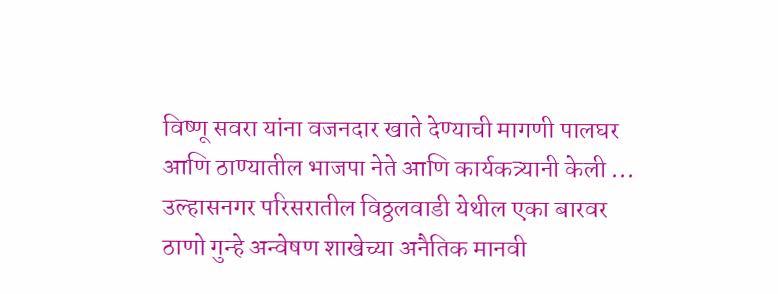विष्णू सवरा यांना वजनदार खाते देण्याची मागणी पालघर आणि ठाण्यातील भाजपा नेते आणि कार्यकत्र्यानी केली ...
उल्हासनगर परिसरातील विठ्ठलवाडी येथील एका बारवर ठाणो गुन्हे अन्वेषण शाखेच्या अनैतिक मानवी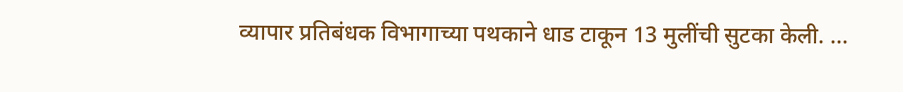व्यापार प्रतिबंधक विभागाच्या पथकाने धाड टाकून 13 मुलींची सुटका केली. ...